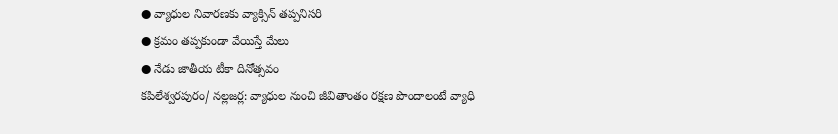● వ్యాధుల నివారణకు వ్యాక్సిన్ తప్పనిసరి
● క్రమం తప్పకుండా వేయిస్తే మేలు
● నేడు జాతీయ టీకా దినోత్సవం
కపిలేశ్వరపురం/ నల్లజర్ల: వ్యాధుల నుంచి జీవితాంతం రక్షణ పొందాలంటే వ్యాధి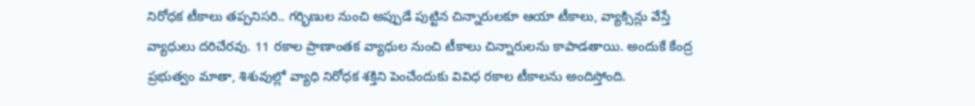నిరోధక టీకాలు తప్పనిసరి.. గర్భిణుల నుంచి అప్పుడే పుట్టిన చిన్నారులకూ ఆయా టీకాలు, వ్యాక్సిన్లు వేస్తే వ్యాధులు దరిచేరవు. 11 రకాల ప్రాణాంతక వ్యాధుల నుంచి టీకాలు చిన్నారులను కాపాడతాయి. అందుకే కేంద్ర ప్రభుత్వం మాతా, శిశువుల్లో వ్యాధి నిరోధక శక్తిని పెంచేందుకు వివిధ రకాల టీకాలను అందిస్తోంది.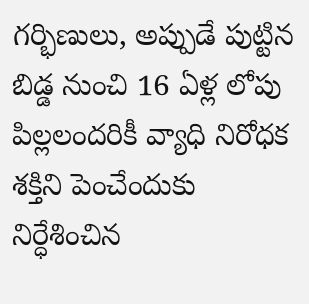గర్భిణులు, అప్పుడే పుట్టిన బిడ్డ నుంచి 16 ఏళ్ల లోపు పిల్లలందరికీ వ్యాధి నిరోధక శక్తిని పెంచేందుకు నిర్ధేశించిన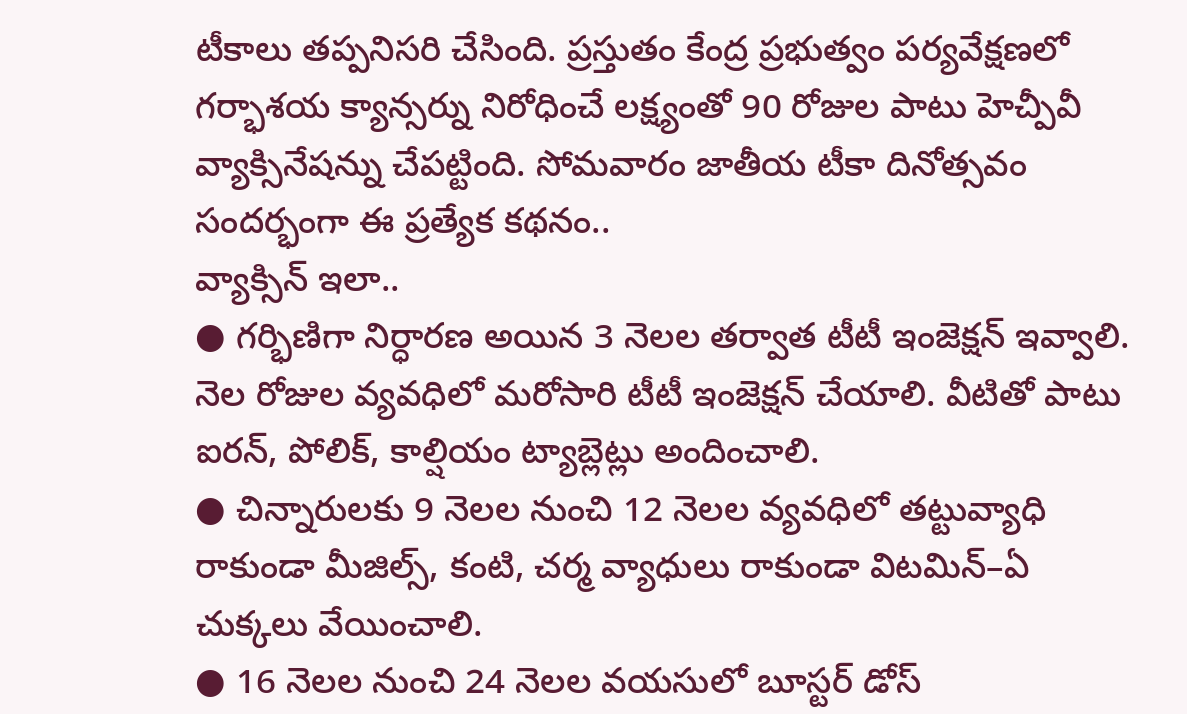టీకాలు తప్పనిసరి చేసింది. ప్రస్తుతం కేంద్ర ప్రభుత్వం పర్యవేక్షణలో గర్భాశయ క్యాన్సర్ను నిరోధించే లక్ష్యంతో 90 రోజుల పాటు హెచ్పీవీ వ్యాక్సినేషన్ను చేపట్టింది. సోమవారం జాతీయ టీకా దినోత్సవం సందర్భంగా ఈ ప్రత్యేక కథనం..
వ్యాక్సిన్ ఇలా..
● గర్భిణిగా నిర్ధారణ అయిన 3 నెలల తర్వాత టీటీ ఇంజెక్షన్ ఇవ్వాలి. నెల రోజుల వ్యవధిలో మరోసారి టీటీ ఇంజెక్షన్ చేయాలి. వీటితో పాటు ఐరన్, పోలిక్, కాల్షియం ట్యాబ్లెట్లు అందించాలి.
● చిన్నారులకు 9 నెలల నుంచి 12 నెలల వ్యవధిలో తట్టువ్యాధి రాకుండా మీజిల్స్, కంటి, చర్మ వ్యాధులు రాకుండా విటమిన్–ఏ చుక్కలు వేయించాలి.
● 16 నెలల నుంచి 24 నెలల వయసులో బూస్టర్ డోస్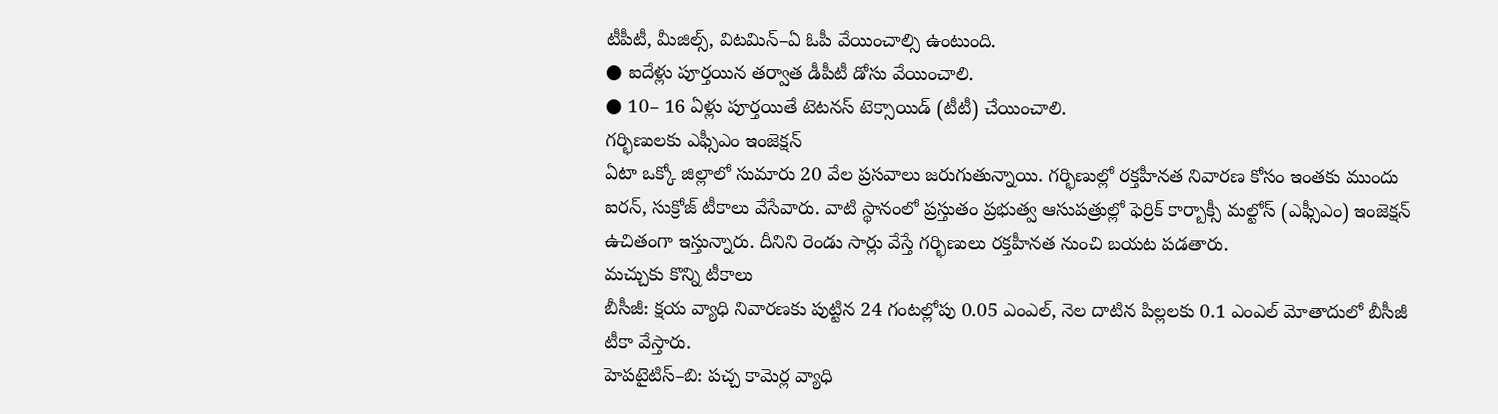టీపీటీ, మీజిల్స్, విటమిన్–ఏ ఓపీ వేయించాల్సి ఉంటుంది.
● ఐదేళ్లు పూర్తయిన తర్వాత డీపీటీ డోసు వేయించాలి.
● 10– 16 ఏళ్లు పూర్తయితే టెటనస్ టెక్సాయిడ్ (టీటీ) చేయించాలి.
గర్భిణులకు ఎఫ్సీఎం ఇంజెక్షన్
ఏటా ఒక్కో జిల్లాలో సుమారు 20 వేల ప్రసవాలు జరుగుతున్నాయి. గర్భిణుల్లో రక్తహీనత నివారణ కోసం ఇంతకు ముందు ఐరన్, సుక్రోజ్ టీకాలు వేసేవారు. వాటి స్థానంలో ప్రస్తుతం ప్రభుత్వ ఆసుపత్రుల్లో ఫెర్రిక్ కార్బాక్సీ మల్టోస్ (ఎఫ్సీఎం) ఇంజెక్షన్ ఉచితంగా ఇస్తున్నారు. దీనిని రెండు సార్లు వేస్తే గర్భిణులు రక్తహీనత నుంచి బయట పడతారు.
మచ్చుకు కొన్ని టీకాలు
బీసీజీ: క్షయ వ్యాధి నివారణకు పుట్టిన 24 గంటల్లోపు 0.05 ఎంఎల్, నెల దాటిన పిల్లలకు 0.1 ఎంఎల్ మోతాదులో బీసీజీ టీకా వేస్తారు.
హెపటైటిస్–బి: పచ్చ కామెర్ల వ్యాధి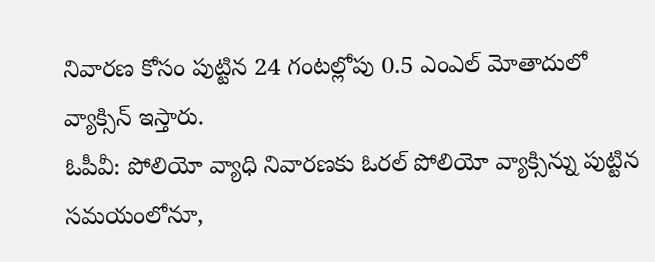నివారణ కోసం పుట్టిన 24 గంటల్లోపు 0.5 ఎంఎల్ మోతాదులో వ్యాక్సిన్ ఇస్తారు.
ఓపీవీ: పోలియో వ్యాధి నివారణకు ఓరల్ పోలియో వ్యాక్సిన్ను పుట్టిన సమయంలోనూ,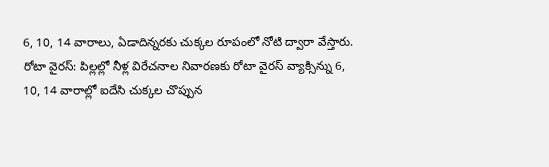6, 10, 14 వారాలు, ఏడాదిన్నరకు చుక్కల రూపంలో నోటి ద్వారా వేస్తారు.
రోటా వైరస్: పిల్లల్లో నీళ్ల విరేచనాల నివారణకు రోటా వైరస్ వ్యాక్సిన్ను 6, 10, 14 వారాల్లో ఐదేసి చుక్కల చొప్పున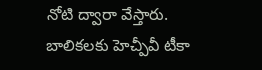నోటి ద్వారా వేస్తారు.
బాలికలకు హెచ్పీవీ టీకా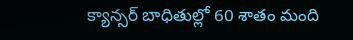క్యాన్సర్ బాధితుల్లో 60 శాతం మంది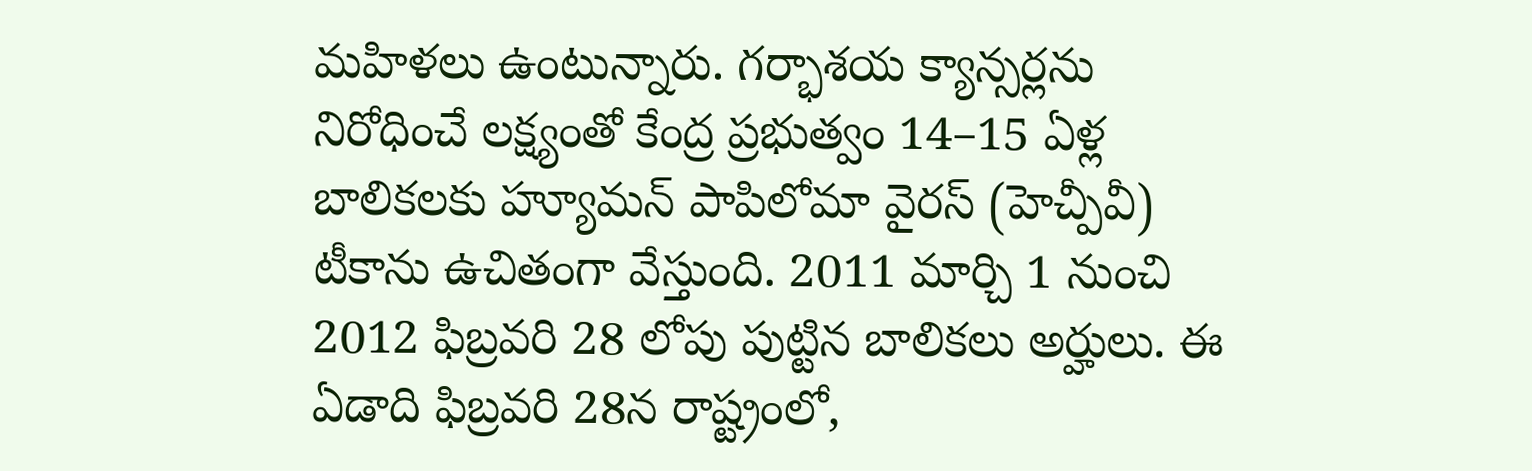మహిళలు ఉంటున్నారు. గర్భాశయ క్యాన్సర్లను నిరోధించే లక్ష్యంతో కేంద్ర ప్రభుత్వం 14–15 ఏళ్ల బాలికలకు హ్యూమన్ పాపిలోమా వైరస్ (హెచ్పీవీ) టీకాను ఉచితంగా వేస్తుంది. 2011 మార్చి 1 నుంచి 2012 ఫిబ్రవరి 28 లోపు పుట్టిన బాలికలు అర్హులు. ఈ ఏడాది ఫిబ్రవరి 28న రాష్ట్రంలో,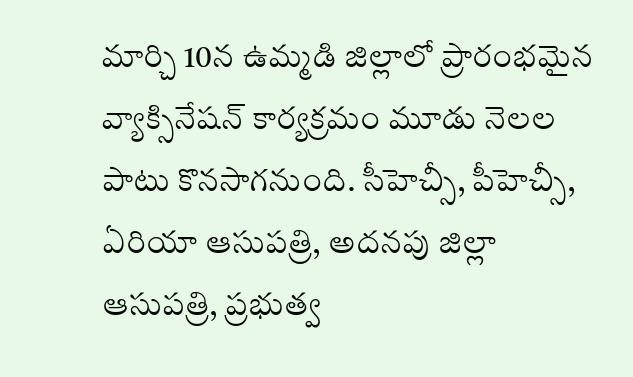మార్చి 10న ఉమ్మడి జిల్లాలో ప్రారంభమైన వ్యాక్సినేషన్ కార్యక్రమం మూడు నెలల పాటు కొనసాగనుంది. సీహెచ్సీ, పీహెచ్సీ, ఏరియా ఆసుపత్రి, అదనపు జిల్లా ఆసుపత్రి, ప్రభుత్వ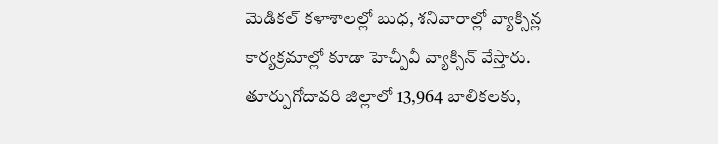మెడికల్ కళాశాలల్లో బుధ, శనివారాల్లో వ్యాక్సిన్ల కార్యక్రమాల్లో కూడా హెచ్పీవీ వ్యాక్సిన్ వేస్తారు. తూర్పుగోదావరి జిల్లాలో 13,964 బాలికలకు,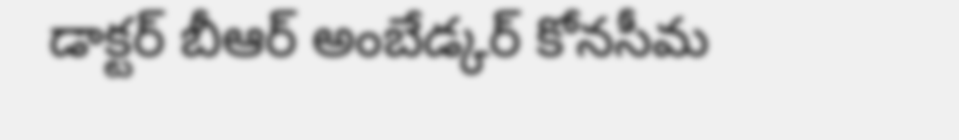డాక్టర్ బీఆర్ అంబేడ్కర్ కోనసీమ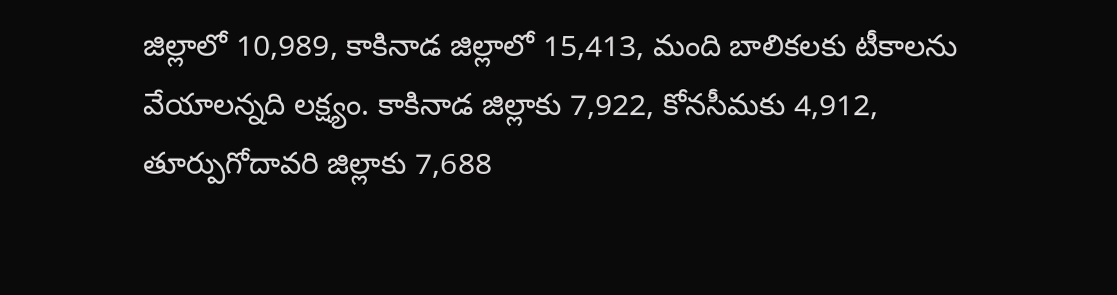జిల్లాలో 10,989, కాకినాడ జిల్లాలో 15,413, మంది బాలికలకు టీకాలను వేయాలన్నది లక్ష్యం. కాకినాడ జిల్లాకు 7,922, కోనసీమకు 4,912, తూర్పుగోదావరి జిల్లాకు 7,688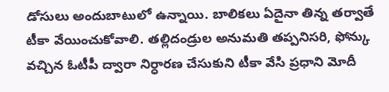డోసులు అందుబాటులో ఉన్నాయి. బాలికలు ఏదైనా తిన్న తర్వాతే టీకా వేయించుకోవాలి. తల్లిదండ్రుల అనుమతి తప్పనిసరి, ఫోన్కు వచ్చిన ఓటీపీ ద్వారా నిర్ధారణ చేసుకుని టీకా వేసి ప్రధాని మోదీ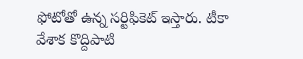ఫోటోతో ఉన్న సర్టిఫికెట్ ఇస్తారు. టీకా వేశాక కొద్దిపాటి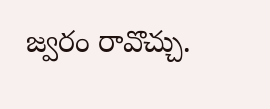జ్వరం రావొచ్చు.